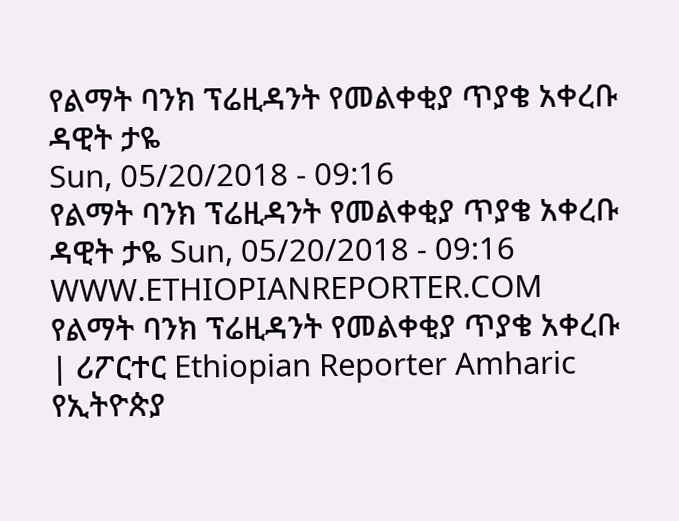የልማት ባንክ ፕሬዚዳንት የመልቀቂያ ጥያቄ አቀረቡ
ዳዊት ታዬ
Sun, 05/20/2018 - 09:16
የልማት ባንክ ፕሬዚዳንት የመልቀቂያ ጥያቄ አቀረቡ ዳዊት ታዬ Sun, 05/20/2018 - 09:16
WWW.ETHIOPIANREPORTER.COM
የልማት ባንክ ፕሬዚዳንት የመልቀቂያ ጥያቄ አቀረቡ | ሪፖርተር Ethiopian Reporter Amharic
የኢትዮጵያ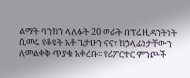ልማት ባንክን ላለፉት 20 ወራት በፕሬዚዳንትነት ሲመሩ የቆዩት አቶ ጌታሁን ናና፣ ከኃላፊነታቸውን ለመልቀቅ ጥያቄ አቀረቡ፡፡ የሪፖርተር ምንጮች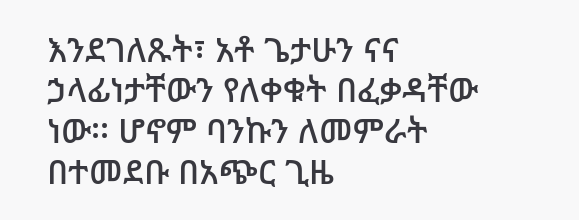እንደገለጹት፣ አቶ ጌታሁን ናና ኃላፊነታቸውን የለቀቁት በፈቃዳቸው ነው፡፡ ሆኖም ባንኩን ለመምራት በተመደቡ በአጭር ጊዜ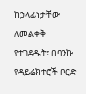ከኃላፊነታቸው ለመልቀቅ የተገደዱት፣ በባንኩ የዳይሬክተሮች ቦርድ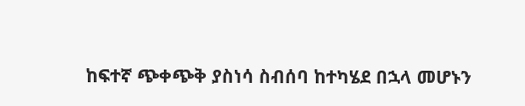ከፍተኛ ጭቀጭቅ ያስነሳ ስብሰባ ከተካሄደ በኋላ መሆኑን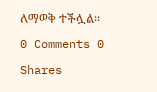ለማወቅ ተችሏል፡፡
0 Comments 0 Shares